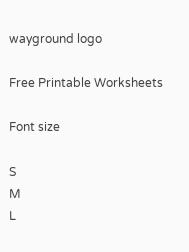wayground logo

Free Printable Worksheets

Font size

S
M
L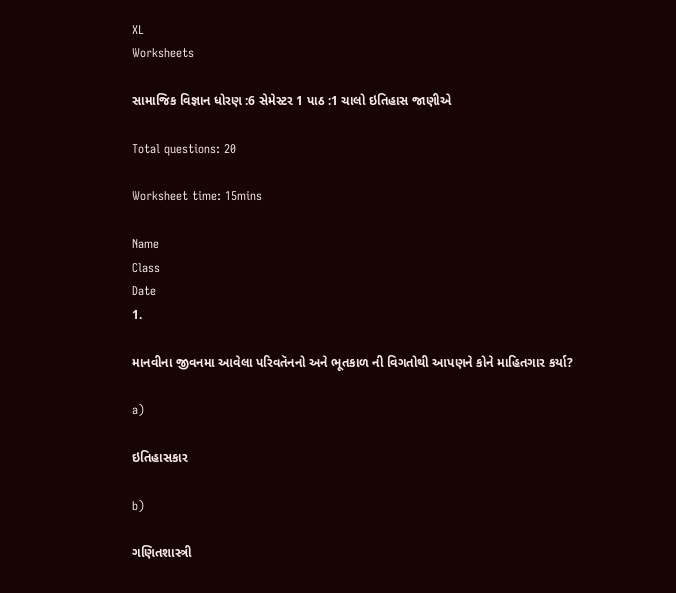XL
Worksheets

સામાજિક વિજ્ઞાન ધોરણ :6 સેમેસ્ટર 1 પાઠ :1 ચાલો ઇતિહાસ જાણીએ

Total questions: 20

Worksheet time: 15mins

Name
Class
Date
1.

માનવીના જીવનમા આવેલા પરિવતૅનનો અને ભૂતકાળ ની વિગતોથી આપણને કોને માહિતગાર કર્યા?

a)

ઇતિહાસકાર

b)

ગણિતશાસ્ત્રી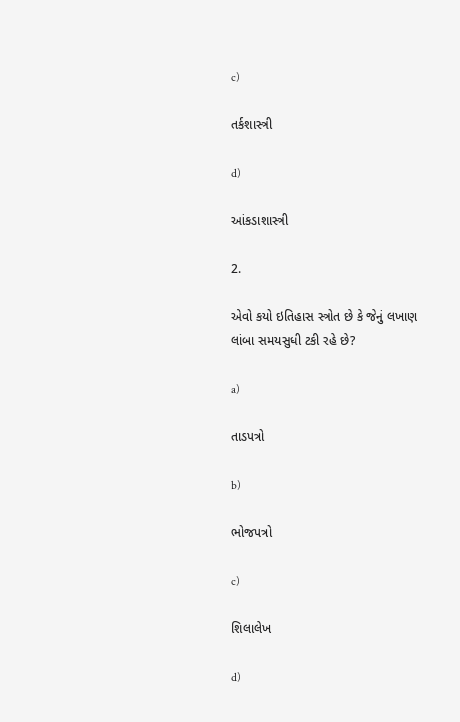c)

તર્કશાસ્ત્રી

d)

આંકડાશાસ્ત્રી

2.

એવો કયો ઇતિહાસ સ્ત્રોત છે કે જેનું લખાણ લાંબા સમયસુધી ટકી રહે છે?

a)

તાડપત્રો

b)

ભોજપત્રો

c)

શિલાલેખ

d)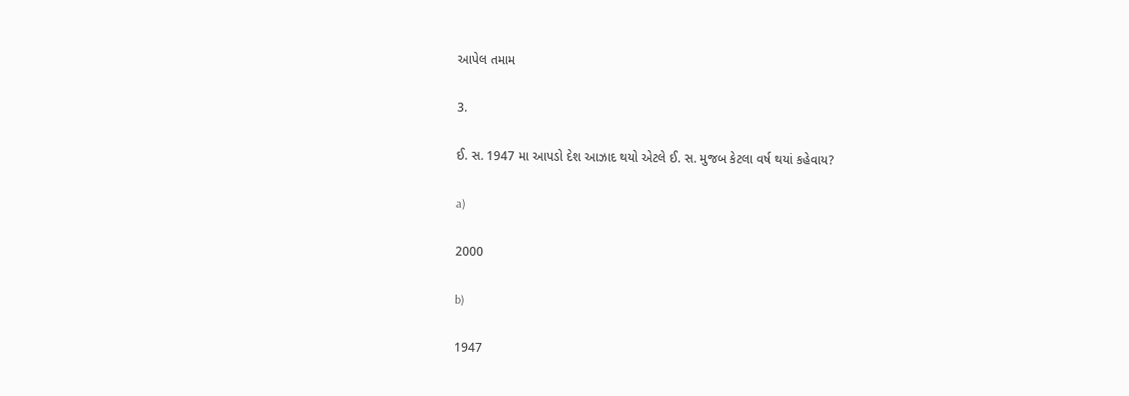આપેલ તમામ

3.

ઈ. સ. 1947 મા આપડો દેશ આઝાદ થયો એટલે ઈ. સ. મુજબ કેટલા વર્ષ થયાં કહેવાય?

a)

2000

b)

1947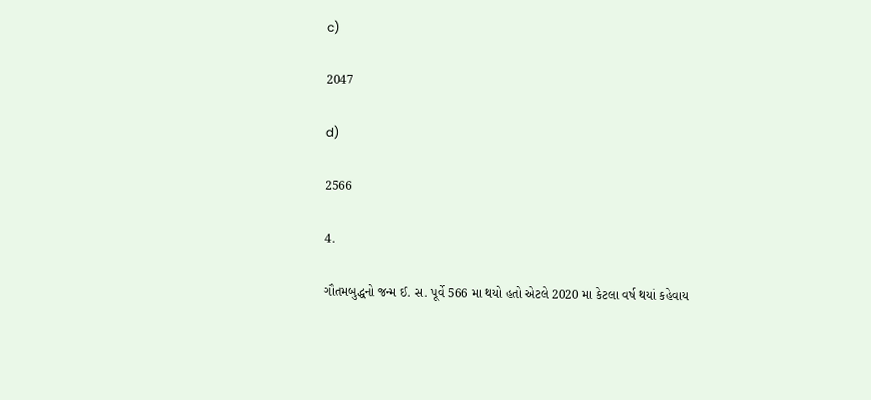c)

2047

d)

2566

4.

ગૌતમબુદ્ધનો જન્મ ઈ. સ. પૂર્વે 566 મા થયો હતો એટલે 2020 મા કેટલા વર્ષ થયાં કહેવાય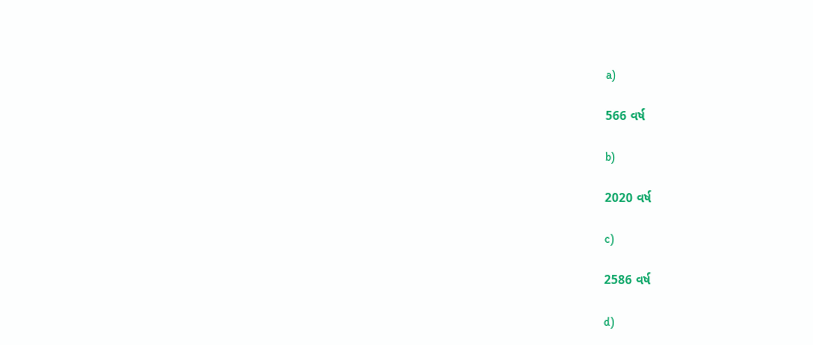a)

566 વર્ષ

b)

2020 વર્ષ

c)

2586 વર્ષ

d)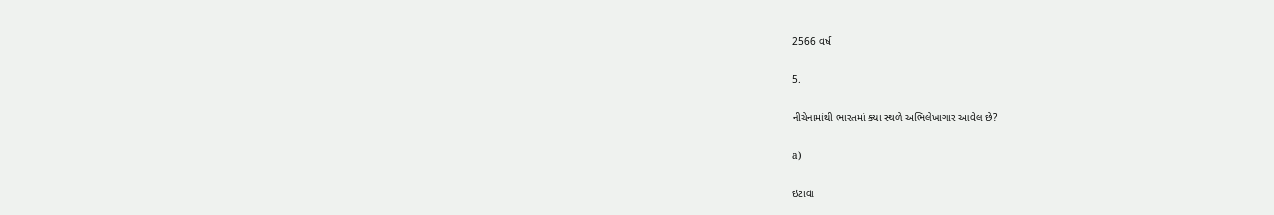2566 વર્ષ

5.

નીચેનામાંથી ભારતમાં ક્યા સ્થળે અભિલેખાગાર આવેલ છે?

a)

ઇટાવા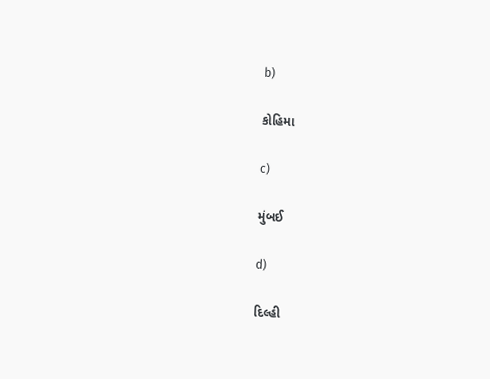b)

કોહિમા

c)

મુંબઈ

d)

દિલ્હી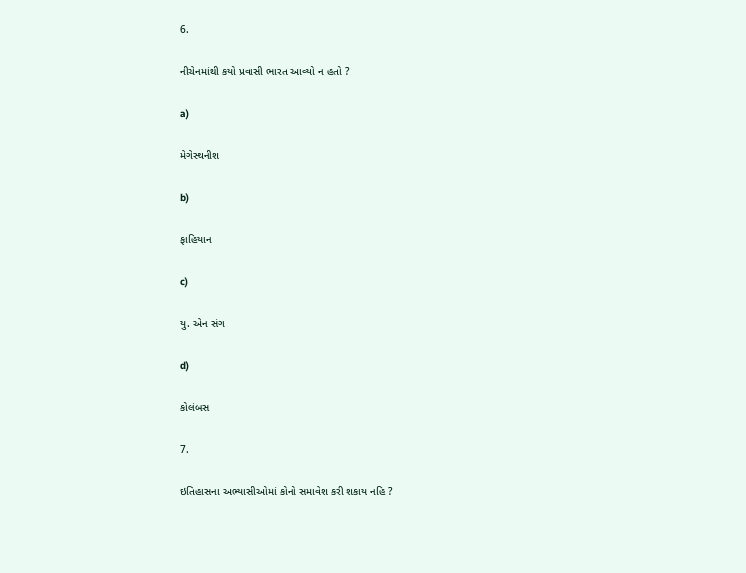6.

નીચેનમાંથી કયો પ્રવાસી ભારત આવ્યો ન હતો ?

a)

મેગેસ્થનીશ

b)

ફાહિયાન

c)

યુ. એન સંગ

d)

કોલંબસ

7.

ઇતિહાસના અભ્યાસીઓમાં કોનો સમાવેશ કરી શકાય નહિ ?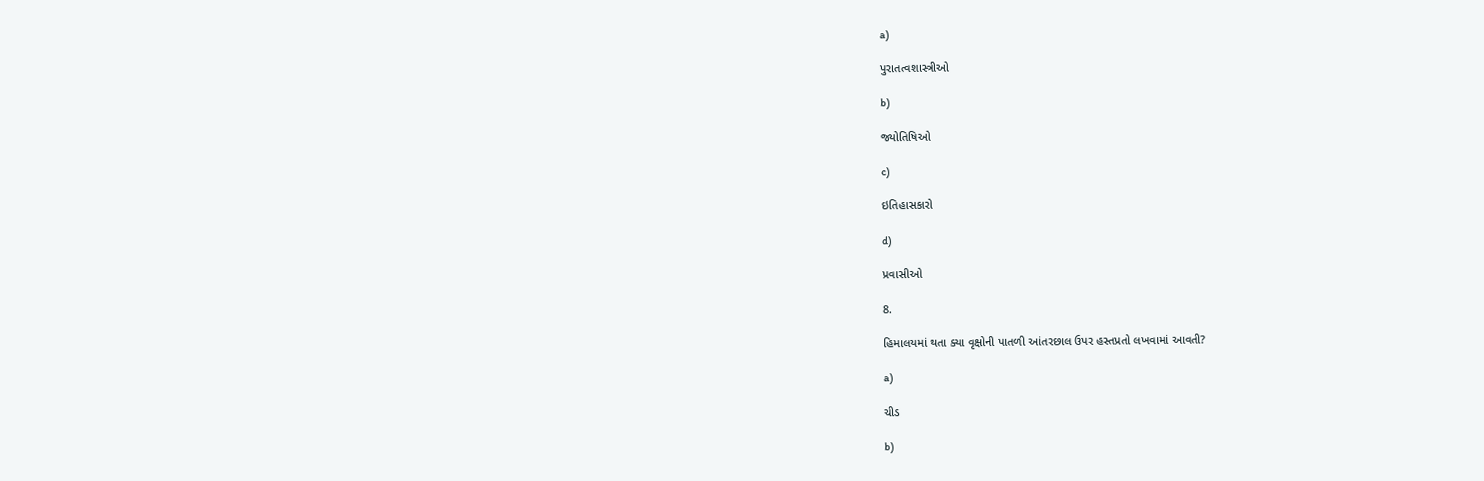a)

પુરાતત્વશાસ્ત્રીઓ

b)

જ્યોતિષિઓ

c)

ઇતિહાસકારો

d)

પ્રવાસીઓ

8.

હિમાલયમાં થતા ક્યા વૃક્ષોની પાતળી આંતરછાલ ઉપર હસ્તપ્રતો લખવામાં આવતી?

a)

ચીડ

b)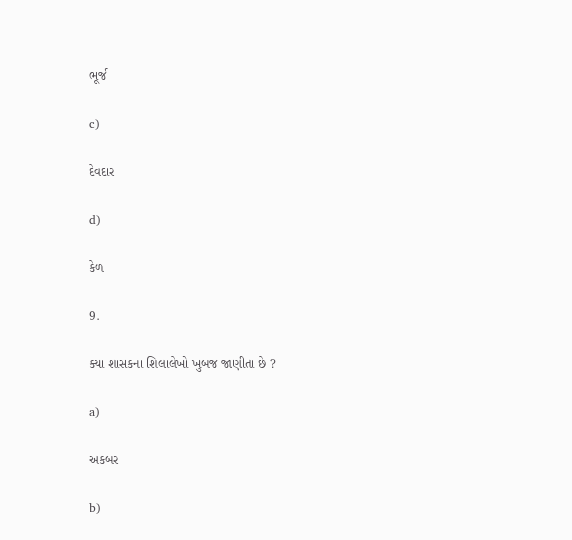ભૂર્જ

c)

દેવદાર

d)

કેળ

9.

ક્યા શાસકના શિલાલેખો ખુબજ જાણીતા છે ?

a)

અકબર

b)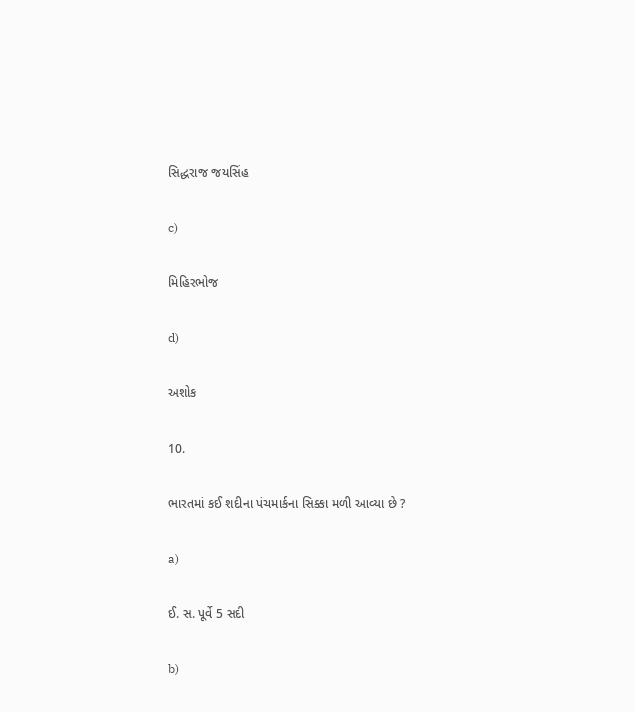સિદ્ધરાજ જયસિંહ

c)

મિહિરભોજ

d)

અશોક

10.

ભારતમાં કઈ શદીના પંચમાર્કના સિક્કા મળી આવ્યા છે ?

a)

ઈ. સ. પૂર્વે 5 સદી

b)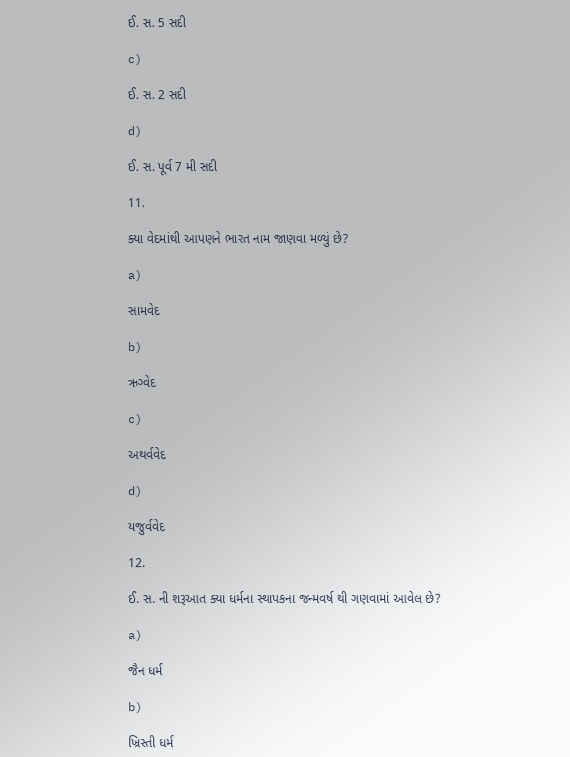ઈ. સ. 5 સદી

c)

ઈ. સ. 2 સદી

d)

ઈ. સ. પૂર્વ 7 મી સદી

11.

ક્યા વેદમાંથી આપણને ભારત નામ જાણવા મળ્યું છે?

a)

સામવેદ

b)

ઋગ્વેદ

c)

અથર્વવેદ

d)

યજુર્વવેદ

12.

ઈ. સ. ની શરૂઆત ક્યા ધર્મના સ્થાપકના જન્મવર્ષ થી ગણવામાં આવેલ છે?

a)

જૈન ધર્મ

b)

ખ્રિસ્તી ધર્મ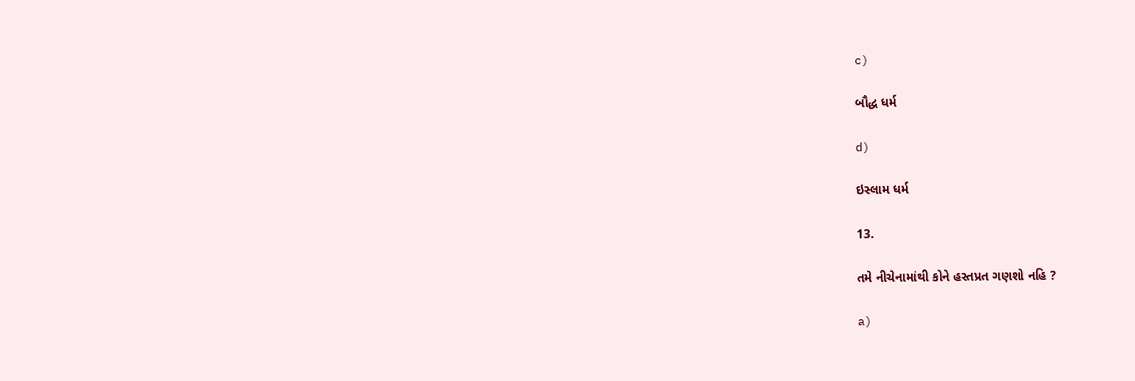c)

બૌદ્ધ ધર્મ

d)

ઇસ્લામ ધર્મ

13.

તમે નીચેનામાંથી કોને હસ્તપ્રત ગણશો નહિ ?

a)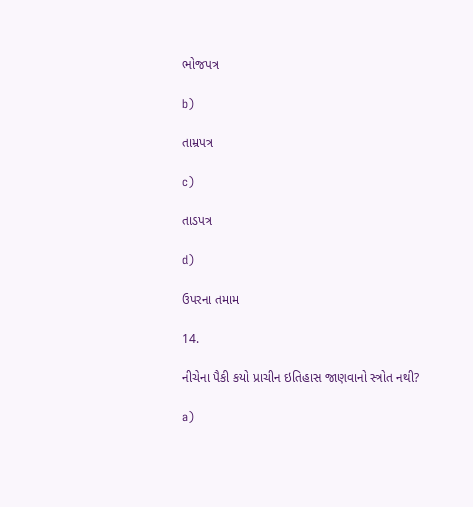ભોજપત્ર

b)

તામ્રપત્ર

c)

તાડપત્ર

d)

ઉપરના તમામ

14.

નીચેના પૈકી કયો પ્રાચીન ઇતિહાસ જાણવાનો સ્ત્રોત નથી?

a)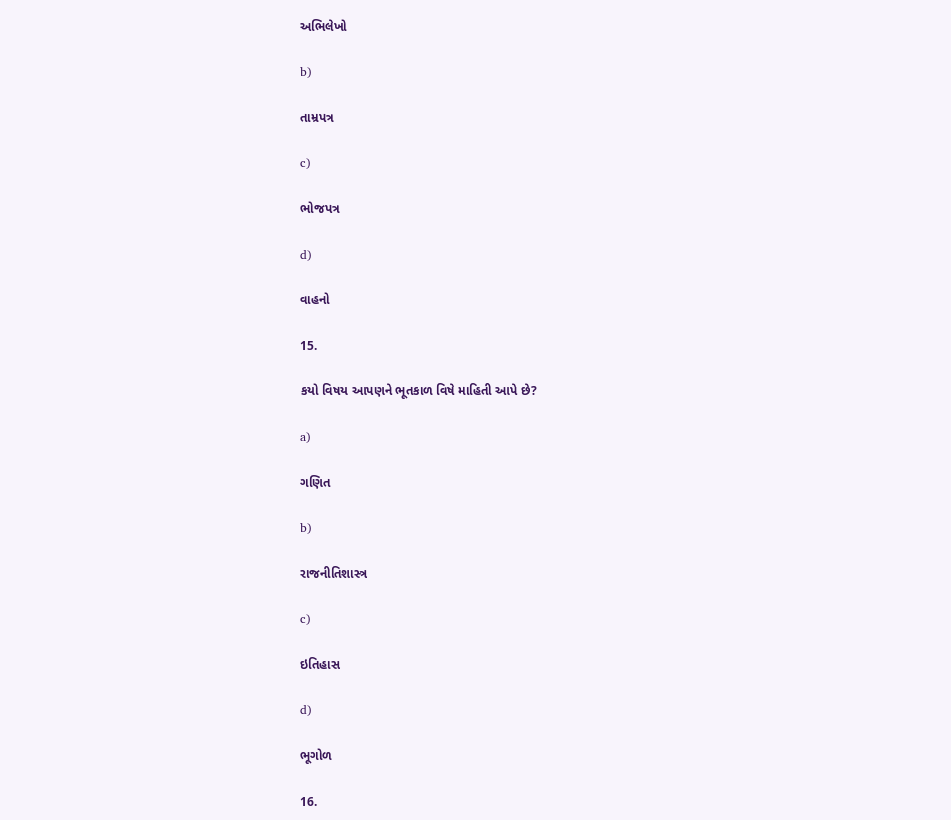અભિલેખો

b)

તામ્રપત્ર

c)

ભોજપત્ર

d)

વાહનો

15.

કયો વિષય આપણને ભૂતકાળ વિષે માહિતી આપે છે?

a)

ગણિત

b)

રાજનીતિશાસ્ત્ર

c)

ઇતિહાસ

d)

ભૂગોળ

16.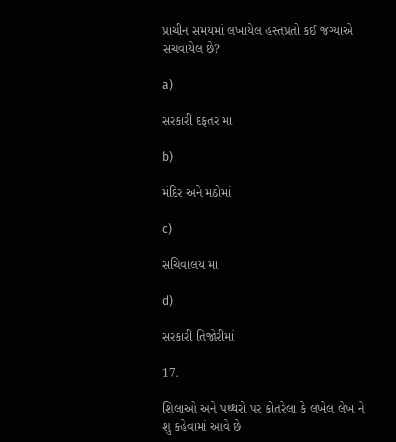પ્રાચીન સમયમાં લખાયેલ હસ્તપ્રતો કઈ જગ્યાએ સચવાયેલ છે?

a)

સરકારી દફતર મા

b)

મંદિર અને મઠોમાં

c)

સચિવાલય મા

d)

સરકારી તિજોરીમાં

17.

શિલાઓ અને પથ્થરો પર કોતરેલા કે લખેલ લેખ ને શુ કહેવામાં આવે છે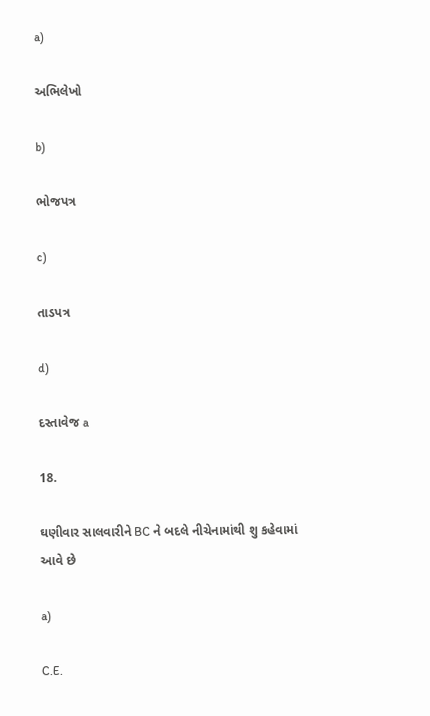a)

અભિલેખો

b)

ભોજપત્ર

c)

તાડપત્ર

d)

દસ્તાવેજ a

18.

ઘણીવાર સાલવારીને BC ને બદલે નીચેનામાંથી શુ કહેવામાં આવે છે

a)

C.E.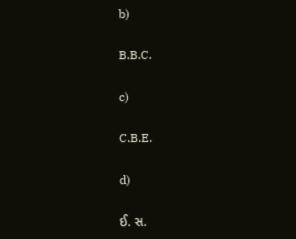b)

B.B.C.

c)

C.B.E.

d)

ઈ. સ.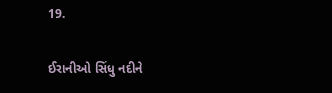19.

ઈરાનીઓ સિંધુ નદીને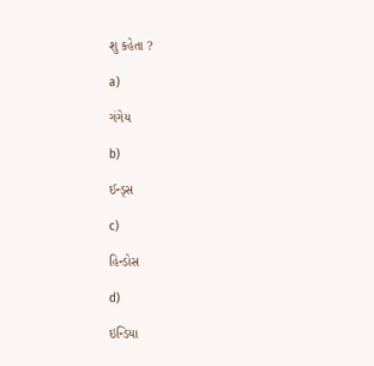શુ કહેતા ?

a)

ગંગેય

b)

ઈન્ડ્સ

c)

હિન્ડોસ

d)

ઇન્ડિયા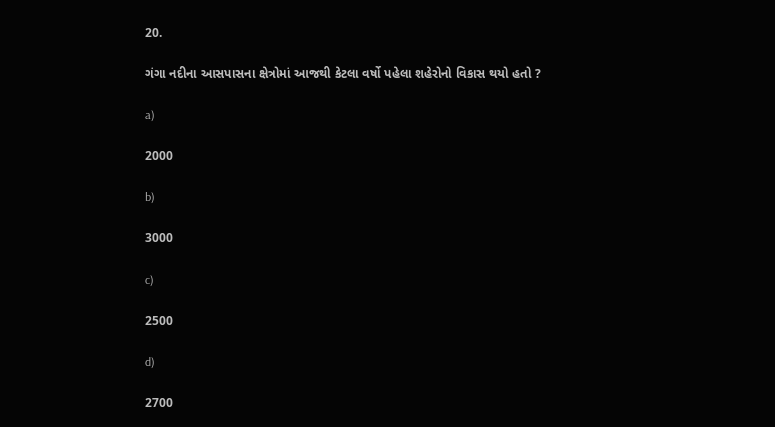20.

ગંગા નદીના આસપાસના ક્ષેત્રોમાં આજથી કેટલા વર્ષો પહેલા શહેરોનો વિકાસ થયો હતો ?

a)

2000

b)

3000

c)

2500

d)

2700